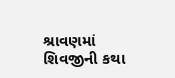શ્રાવણમાં શિવજીની કથા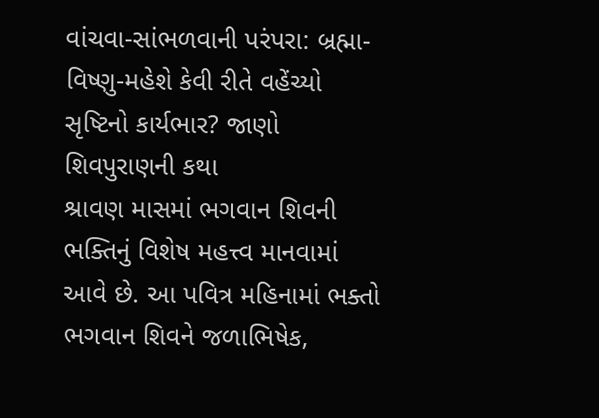વાંચવા-સાંભળવાની પરંપરા: બ્રહ્મા-વિષ્ણુ-મહેશે કેવી રીતે વહેંચ્યો સૃષ્ટિનો કાર્યભાર? જાણો શિવપુરાણની કથા
શ્રાવણ માસમાં ભગવાન શિવની ભક્તિનું વિશેષ મહત્ત્વ માનવામાં આવે છે. આ પવિત્ર મહિનામાં ભક્તો ભગવાન શિવને જળાભિષેક,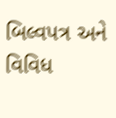બિલ્વપત્ર અને વિવિધ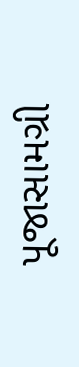પૂજાસામગ્રી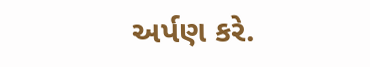અર્પણ કરે.